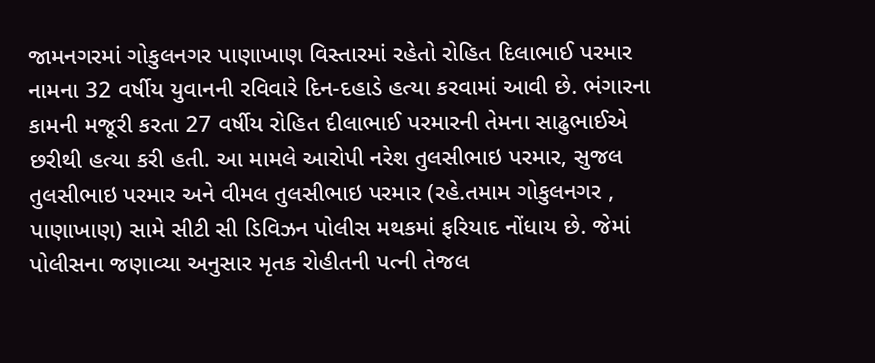જામનગરમાં ગોકુલનગર પાણાખાણ વિસ્તારમાં રહેતો રોહિત દિલાભાઈ પરમાર નામના 32 વર્ષીય યુવાનની રવિવારે દિન-દહાડે હત્યા કરવામાં આવી છે. ભંગારના કામની મજૂરી કરતા 27 વર્ષીય રોહિત દીલાભાઈ પરમારની તેમના સાઢુભાઈએ છરીથી હત્યા કરી હતી. આ મામલે આરોપી નરેશ તુલસીભાઇ પરમાર, સુજલ તુલસીભાઇ પરમાર અને વીમલ તુલસીભાઇ પરમાર (રહે.તમામ ગોકુલનગર , પાણાખાણ) સામે સીટી સી ડિવિઝન પોલીસ મથકમાં ફરિયાદ નોંધાય છે. જેમાં પોલીસના જણાવ્યા અનુસાર મૃતક રોહીતની પત્ની તેજલ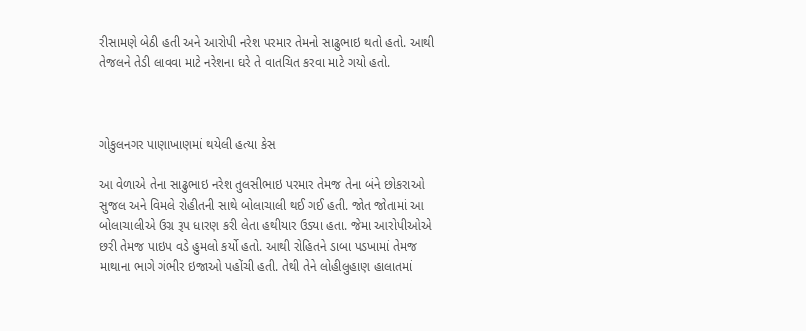રીસામણે બેઠી હતી અને આરોપી નરેશ પરમાર તેમનો સાઢુભાઇ થતો હતો. આથી તેજલને તેડી લાવવા માટે નરેશના ઘરે તે વાતચિત કરવા માટે ગયો હતો.



ગોકુલનગર પાણાખાણમાં થયેલી હત્યા કેસ

આ વેળાએ તેના સાઢુભાઇ નરેશ તુલસીભાઇ પરમાર તેમજ તેના બંને છોકરાઓ સુજલ અને વિમલે રોહીતની સાથે બોલાચાલી થઈ ગઈ હતી. જોત જોતામાં આ બોલાચાલીએ ઉગ્ર રૂપ ધારણ કરી લેતા હથીયાર ઉડ્યા હતા. જેમા આરોપીઓએ છરી તેમજ પાઇપ વડે હુમલો કર્યો હતો. આથી રોહિતને ડાબા પડખામાં તેમજ માથાના ભાગે ગંભીર ઇજાઓ પહોંચી હતી. તેથી તેને લોહીલુહાણ હાલાતમાં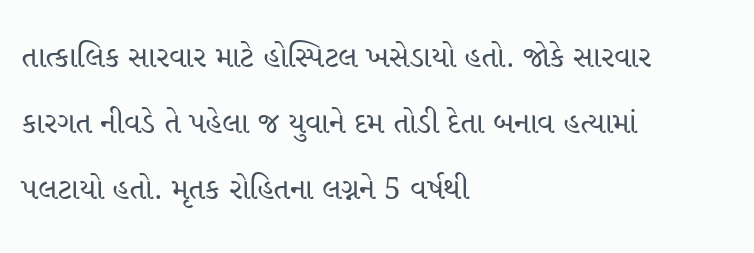તાત્કાલિક સારવાર માટે હોસ્પિટલ ખસેડાયો હતો. જોકે સારવાર કારગત નીવડે તે પહેલા જ યુવાને દમ તોડી દેતા બનાવ હત્યામાં પલટાયો હતો. મૃતક રોહિતના લગ્નને 5 વર્ષથી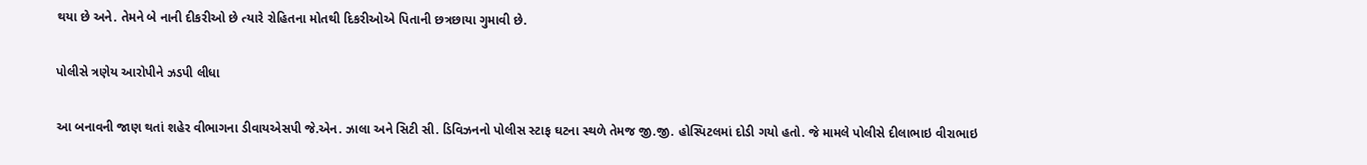થયા છે અને. તેમને બે નાની દીકરીઓ છે ત્યારે રોહિતના મોતથી દિકરીઓએ પિતાની છત્રછાયા ગુમાવી છે.

પોલીસે ત્રણેય આરોપીને ઝડપી લીધા

આ બનાવની જાણ થતાં શહેર વીભાગના ડીવાયએસપી જે.એન. ઝાલા અને સિટી સી. ડિવિઝનનો પોલીસ સ્ટાફ ઘટના સ્થળે તેમજ જી.જી. હોસ્પિટલમાં દોડી ગયો હતો. જે મામલે પોલીસે દીલાભાઇ વીરાભાઇ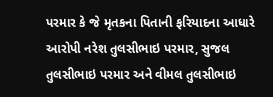પરમાર કે જે મૃતકના પિતાની ફરિયાદના આધારે આરોપી નરેશ તુલસીભાઇ પરમાર, સુજલ તુલસીભાઇ પરમાર અને વીમલ તુલસીભાઇ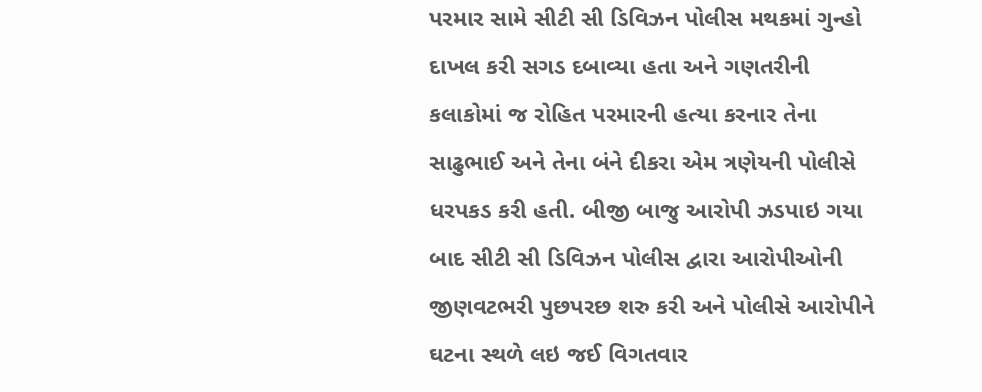પરમાર સામે સીટી સી ડિવિઝન પોલીસ મથકમાં ગુન્હો દાખલ કરી સગડ દબાવ્યા હતા અને ગણતરીની કલાકોમાં જ રોહિત પરમારની હત્યા કરનાર તેના સાઢુભાઈ અને તેના બંને દીકરા એમ ત્રણેયની પોલીસે ધરપકડ કરી હતી. બીજી બાજુ આરોપી ઝડપાઇ ગયા બાદ સીટી સી ડિવિઝન પોલીસ દ્વારા આરોપીઓની જીણવટભરી પુછપરછ શરુ કરી અને પોલીસે આરોપીને ઘટના સ્થળે લઇ જઈ વિગતવાર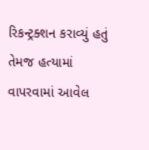રિકન્ટ્રક્શન કરાવ્યું હતું તેમજ હત્યામાં વાપરવામાં આવેલ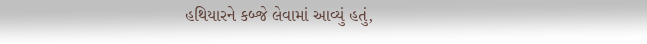હથિયારને કબ્જે લેવામાં આવ્યું હતું,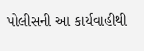પોલીસની આ કાર્યવાહીથી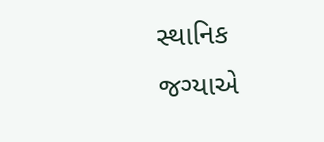સ્થાનિક જગ્યાએ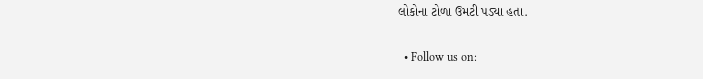લોકોના ટોળા ઉમટી પડ્યા હતા.


  • Follow us on: